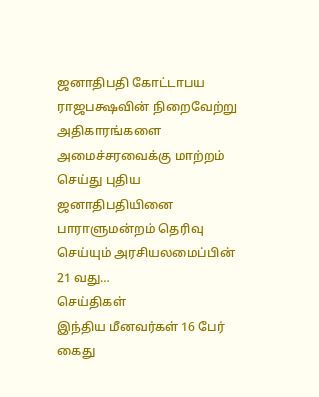ஜனாதிபதி கோட்டாபய ராஜபக்ஷவின் நிறைவேற்று அதிகாரங்களை அமைச்சரவைக்கு மாற்றம் செய்து புதிய ஜனாதிபதியினை பாராளுமன்றம் தெரிவு செய்யும் அரசியலமைப்பின் 21 வது…
செய்திகள்
இந்திய மீனவர்கள் 16 பேர் கைது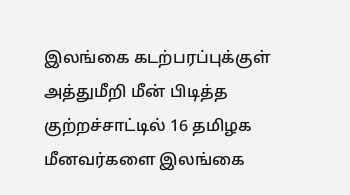இலங்கை கடற்பரப்புக்குள் அத்துமீறி மீன் பிடித்த குற்றச்சாட்டில் 16 தமிழக மீனவர்களை இலங்கை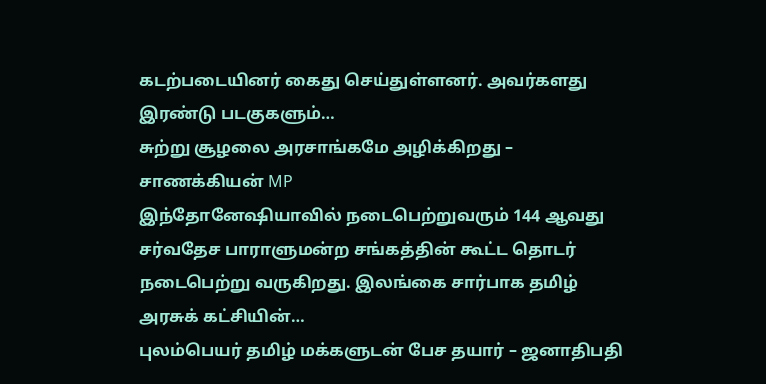கடற்படையினர் கைது செய்துள்ளனர். அவர்களது இரண்டு படகுகளும்…
சுற்று சூழலை அரசாங்கமே அழிக்கிறது – சாணக்கியன் MP
இந்தோனேஷியாவில் நடைபெற்றுவரும் 144 ஆவது சர்வதேச பாராளுமன்ற சங்கத்தின் கூட்ட தொடர் நடைபெற்று வருகிறது. இலங்கை சார்பாக தமிழ் அரசுக் கட்சியின்…
புலம்பெயர் தமிழ் மக்களுடன் பேச தயார் – ஜனாதிபதி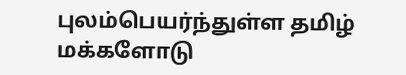புலம்பெயர்ந்துள்ள தமிழ் மக்களோடு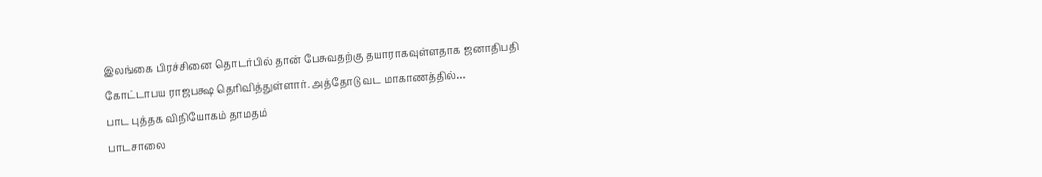இலங்கை பிரச்சினை தொடர்பில் தான் பேசுவதற்கு தயாராகவுள்ளதாக ஜனாதிபதி கோட்டாபய ராஜபக்ஷ தெரிவித்துள்ளார். அத்தோடு வட மாகாணத்தில்…
பாட புத்தக விநியோகம் தாமதம்
பாடசாலை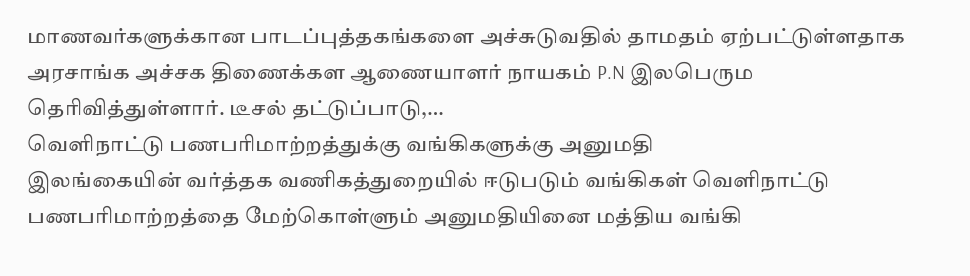மாணவர்களுக்கான பாடப்புத்தகங்களை அச்சுடுவதில் தாமதம் ஏற்பட்டுள்ளதாக அரசாங்க அச்சக திணைக்கள ஆணையாளர் நாயகம் P.N இலபெரும தெரிவித்துள்ளார். டீசல் தட்டுப்பாடு,…
வெளிநாட்டு பணபரிமாற்றத்துக்கு வங்கிகளுக்கு அனுமதி
இலங்கையின் வர்த்தக வணிகத்துறையில் ஈடுபடும் வங்கிகள் வெளிநாட்டு பணபரிமாற்றத்தை மேற்கொள்ளும் அனுமதியினை மத்திய வங்கி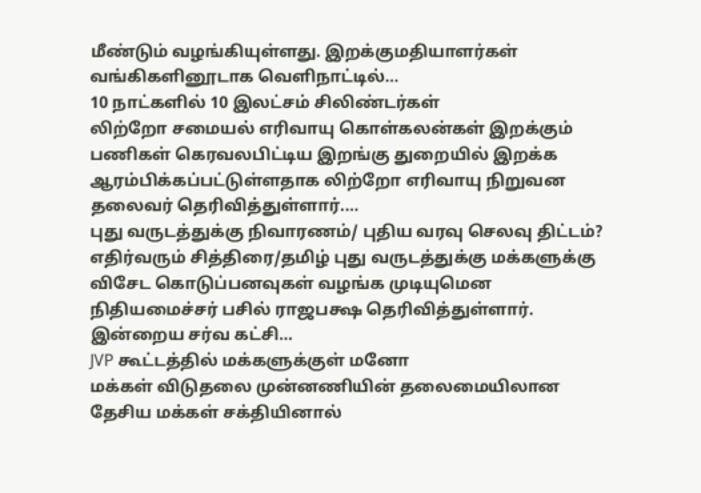மீண்டும் வழங்கியுள்ளது. இறக்குமதியாளர்கள் வங்கிகளினூடாக வெளிநாட்டில்…
10 நாட்களில் 10 இலட்சம் சிலிண்டர்கள்
லிற்றோ சமையல் எரிவாயு கொள்கலன்கள் இறக்கும் பணிகள் கெரவலபிட்டிய இறங்கு துறையில் இறக்க ஆரம்பிக்கப்பட்டுள்ளதாக லிற்றோ எரிவாயு நிறுவன தலைவர் தெரிவித்துள்ளார்.…
புது வருடத்துக்கு நிவாரணம்/ புதிய வரவு செலவு திட்டம்?
எதிர்வரும் சித்திரை/தமிழ் புது வருடத்துக்கு மக்களுக்கு விசேட கொடுப்பனவுகள் வழங்க முடியுமென நிதியமைச்சர் பசில் ராஜபக்ஷ தெரிவித்துள்ளார். இன்றைய சர்வ கட்சி…
JVP கூட்டத்தில் மக்களுக்குள் மனோ
மக்கள் விடுதலை முன்னணியின் தலைமையிலான தேசிய மக்கள் சக்தியினால்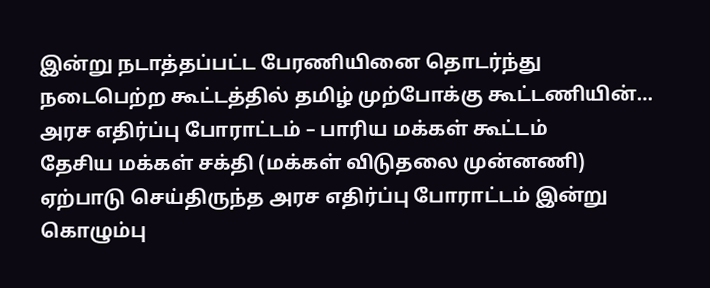இன்று நடாத்தப்பட்ட பேரணியினை தொடர்ந்து நடைபெற்ற கூட்டத்தில் தமிழ் முற்போக்கு கூட்டணியின்…
அரச எதிர்ப்பு போராட்டம் – பாரிய மக்கள் கூட்டம்
தேசிய மக்கள் சக்தி (மக்கள் விடுதலை முன்னணி) ஏற்பாடு செய்திருந்த அரச எதிர்ப்பு போராட்டம் இன்று கொழும்பு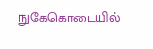நுகேகொடையில்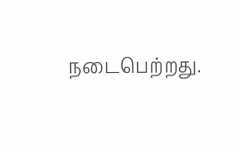நடைபெற்றது.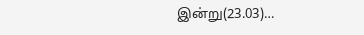இன்று(23.03)…